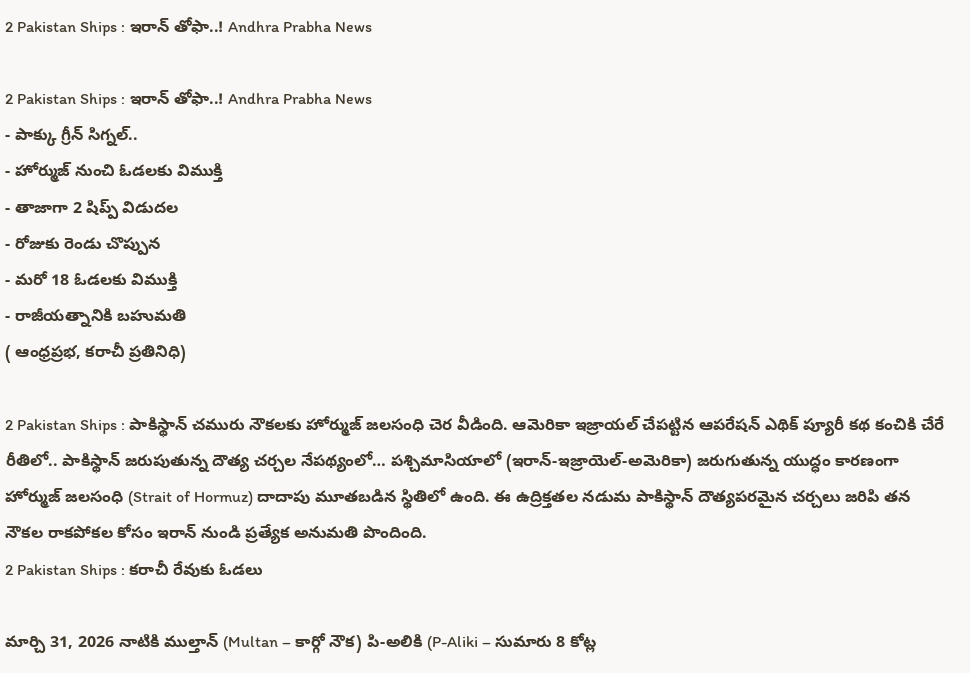2 Pakistan Ships : ఇరాన్ తోఫా..! Andhra Prabha News

2 Pakistan Ships : ఇరాన్ తోఫా..! Andhra Prabha News
- పాక్కు గ్రీన్ సిగ్నల్..
- హోర్ముజ్ నుంచి ఓడలకు విముక్తి
- తాజాగా 2 షిప్ప్ విడుదల
- రోజుకు రెండు చొప్పున
- మరో 18 ఓడలకు విముక్తి
- రాజీయత్నానికి బహుమతి
( ఆంధ్రప్రభ, కరాచీ ప్రతినిధి)

2 Pakistan Ships : పాకిస్థాన్ చమురు నౌకలకు హోర్ముజ్ జలసంధి చెర వీడింది. ఆమెరికా ఇజ్రాయల్ చేపట్టిన ఆపరేషన్ ఎథిక్ ప్యూరీ కథ కంచికి చేరే రీతిలో.. పాకిస్థాన్ జరుపుతున్న దౌత్య చర్చల నేపథ్యంలో… పశ్చిమాసియాలో (ఇరాన్-ఇజ్రాయెల్-అమెరికా) జరుగుతున్న యుద్ధం కారణంగా హోర్ముజ్ జలసంధి (Strait of Hormuz) దాదాపు మూతబడిన స్థితిలో ఉంది. ఈ ఉద్రిక్తతల నడుమ పాకిస్థాన్ దౌత్యపరమైన చర్చలు జరిపి తన నౌకల రాకపోకల కోసం ఇరాన్ నుండి ప్రత్యేక అనుమతి పొందింది.
2 Pakistan Ships : కరాచీ రేవుకు ఓడలు

మార్చి 31, 2026 నాటికి ముల్తాన్ (Multan – కార్గో నౌక) పి-అలికి (P-Aliki – సుమారు 8 కోట్ల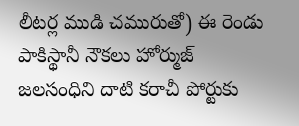లీటర్ల ముడి చమురుతో) ఈ రెండు పాకిస్థానీ నౌకలు హోర్ముజ్ జలసంధిని దాటి కరాచీ పోర్టుకు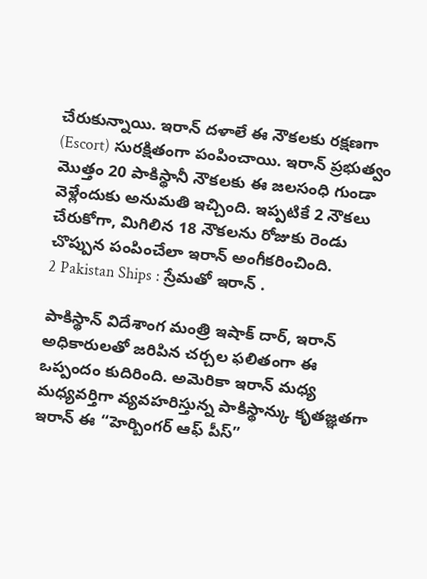చేరుకున్నాయి. ఇరాన్ దళాలే ఈ నౌకలకు రక్షణగా (Escort) సురక్షితంగా పంపించాయి. ఇరాన్ ప్రభుత్వం మొత్తం 20 పాకిస్థానీ నౌకలకు ఈ జలసంధి గుండా వెళ్లేందుకు అనుమతి ఇచ్చింది. ఇప్పటికే 2 నౌకలు చేరుకోగా, మిగిలిన 18 నౌకలను రోజుకు రెండు చొప్పున పంపించేలా ఇరాన్ అంగీకరించింది.
2 Pakistan Ships : స్రేమతో ఇరాన్ .

పాకిస్థాన్ విదేశాంగ మంత్రి ఇషాక్ దార్, ఇరాన్ అధికారులతో జరిపిన చర్చల ఫలితంగా ఈ ఒప్పందం కుదిరింది. అమెరికా ఇరాన్ మధ్య మధ్యవర్తిగా వ్యవహరిస్తున్న పాకిస్థాన్కు కృతజ్ఞతగా ఇరాన్ ఈ “హెర్బింగర్ ఆఫ్ పీస్”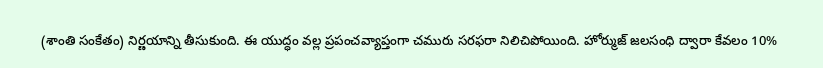(శాంతి సంకేతం) నిర్ణయాన్ని తీసుకుంది. ఈ యుద్ధం వల్ల ప్రపంచవ్యాప్తంగా చమురు సరఫరా నిలిచిపోయింది. హోర్ముజ్ జలసంధి ద్వారా కేవలం 10%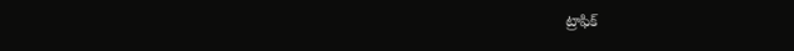ట్రాఫిక్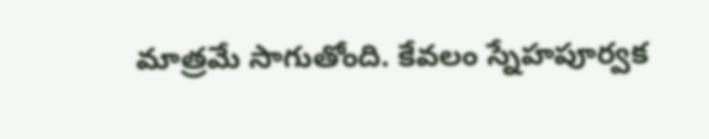మాత్రమే సాగుతోంది. కేవలం స్నేహపూర్వక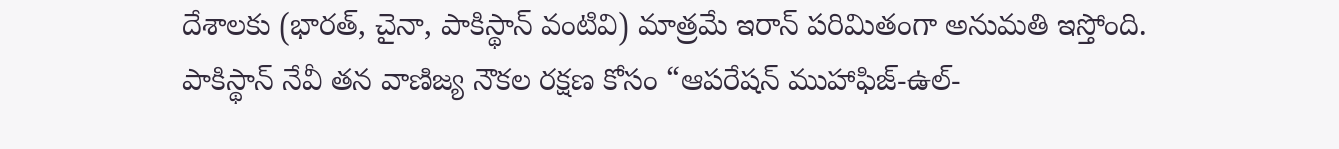దేశాలకు (భారత్, చైనా, పాకిస్థాన్ వంటివి) మాత్రమే ఇరాన్ పరిమితంగా అనుమతి ఇస్తోంది.
పాకిస్థాన్ నేవీ తన వాణిజ్య నౌకల రక్షణ కోసం “ఆపరేషన్ ముహాఫిజ్-ఉల్-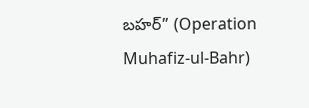బహర్” (Operation Muhafiz-ul-Bahr)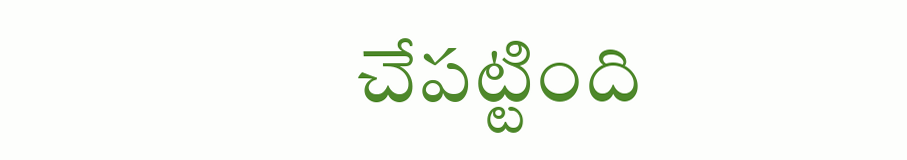చేపట్టింది